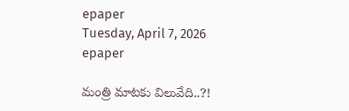epaper
Tuesday, April 7, 2026
epaper

మంత్రి మాటకు విలువేది..?!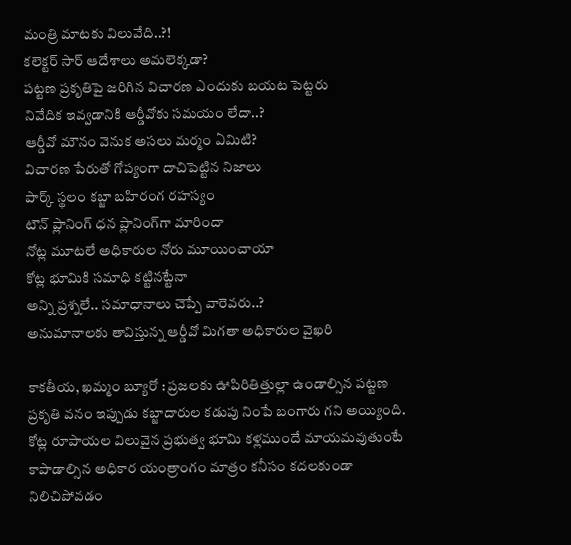మంత్రి మాటకు విలువేది..?!
కలెక్టర్ సార్‌ ఆదేశాలు అమలెక్క‌డా?
ప‌ట్ట‌ణ ప్ర‌కృతిపై జ‌రిగిన విచార‌ణ ఎందుకు బ‌య‌ట పెట్ట‌రు
నివేదిక ఇవ్వ‌డానికి ఆర్డీవోకు స‌మ‌యం లేదా..?
ఆర్డీవో మౌనం వెనుక అసలు మర్మం ఏమిటి?
విచారణ పేరుతో గోప్యంగా దాచిపెట్టిన నిజాలు
పార్క్ స్థలం కబ్జా బహిరంగ రహస్యం
టౌన్ ప్లానింగ్ ధన ప్లానింగ్‌గా మారిందా
నోట్ల మూటలే అధికారుల నోరు మూయించాయా
కోట్ల భూమికి సమాధి కట్టినట్టేనా
అన్ని ప్ర‌శ్న‌లే.. స‌మాధానాలు చెప్పే వారెవ‌రు..?
అనుమానాలకు తావిస్తున్న ఆర్డీవో మిగ‌తా అధికారుల వైఖ‌రి

కాకతీయ, ఖమ్మం బ్యూరో : ప్రజలకు ఊపిరితిత్తుల్లా ఉండాల్సిన పట్టణ ప్రకృతి వనం ఇప్పుడు కబ్జాదారుల కడుపు నింపే బంగారు గని అయ్యింది. కోట్ల రూపాయల విలువైన ప్రభుత్వ భూమి కళ్లముందే మాయమ‌వుతుంటే కాపాడాల్సిన అధికార యంత్రాంగం మాత్రం కనీసం కదలకుండా నిలిచిపోవడం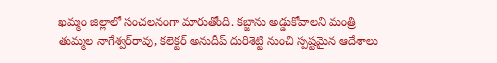ఖ‌మ్మం జిల్లాలో సంచలనంగా మారుతోంది. క‌బ్జాను అడ్డుకోవాల‌ని మంత్రి తుమ్మ‌ల నాగేశ్వ‌ర్‌రావు, క‌లెక్ట‌ర్ అనుదీప్ దురిశెట్టి నుంచి స్ప‌ష్ట‌మైన ఆదేశాలు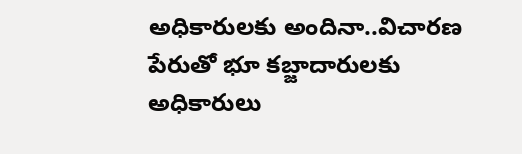అధికారుల‌కు అందినా..విచార‌ణ పేరుతో భూ క‌బ్జాదారుల‌కు అధికారులు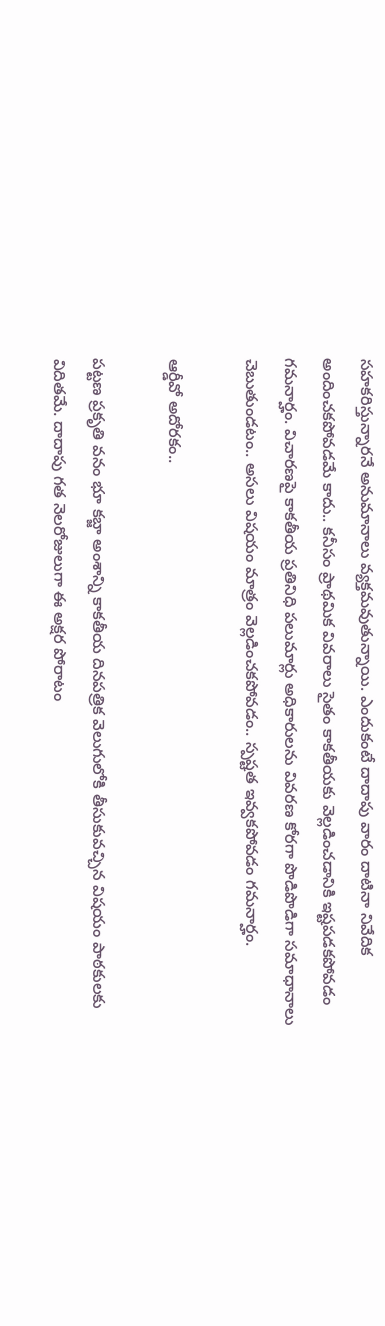స‌హ‌క‌రిస్తున్నార‌నే అనుమానాలు వ్య‌క్త‌మ‌వుతున్నాయి. ఎందుకంటే దాదాపు వారం దాటినా నివేదిక అందించ‌క‌పోవ‌డ‌మే కాదు.. కనీసం ప్రాథ‌మిక వివ‌రాలు సైతం కాక‌తీయ‌కు వెల్ల‌డించ‌డానికి ఇష్ట‌ప‌డ‌క‌పోవ‌డం గ‌మ‌నార్హం. విచార‌ణపై కాక‌తీయ ప్ర‌తినిధి ప‌లుమార్లు అధికారుల‌ను వివ‌ర‌ణ కోరగా పొడిపొడిగా స‌మాధానాలు చెబుతుండ‌టం.. అస‌లు విష‌యం మాత్రం వెల్ల‌డించ‌క‌పోవ‌డం.. స్ప‌ష్ట‌త ఇవ్వ‌క‌పోవ‌డం గ‌మ‌నార్హం.

ఆర్డీవో అదోర‌కం..

ప‌ట్ట‌ణ ప్ర‌కృతి వ‌నం భూ క‌బ్జా అంశాన్ని కాక‌తీయ దిన‌ప‌త్రిక వెలుగులోకి తీసుకువ‌చ్చిన విష‌యం పాఠ‌కుల‌కు విదిత‌మే. దాదాపు గ‌త నెల‌రోజులుగా ఈ అక్ష‌ర పోరాటం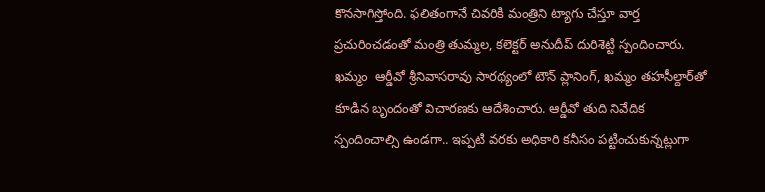కొన‌సాగిస్తోంది. ఫ‌లితంగానే చివ‌రికి మంత్రిని ట్యాగు చేస్తూ వార్త‌ ప్ర‌చురించ‌డంతో మంత్రి తుమ్మ‌ల‌, క‌లెక్ట‌ర్ అనుదీప్‌ దురిశెట్టి స్పందించారు. ఖ‌మ్మం  ఆర్డీవో శ్రీనివాసరావు సార‌థ్యంలో టౌన్ ప్లానింగ్‌, ఖ‌మ్మం త‌హ‌సీల్దార్‌తో కూడిన బృందంతో విచార‌ణ‌కు ఆదేశించారు. ఆర్డీవో తుది నివేదిక స్పందించాల్సి ఉండ‌గా.. ఇప్ప‌టి వ‌ర‌కు అధికారి క‌నీసం ప‌ట్టించుకున్న‌ట్లుగా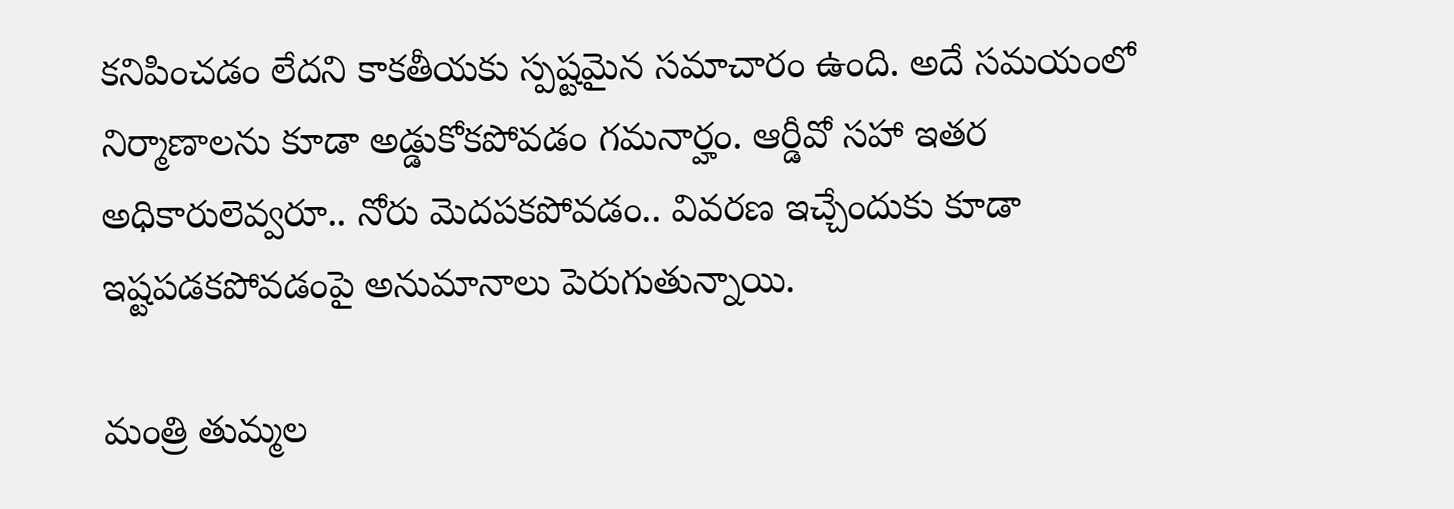క‌నిపించ‌డం లేద‌ని కాక‌తీయ‌కు స్ప‌ష్ట‌మైన స‌మాచారం ఉంది. అదే స‌మ‌యంలో నిర్మాణాల‌ను కూడా అడ్డుకోక‌పోవ‌డం గ‌మ‌నార్హం. ఆర్డీవో స‌హా ఇత‌ర అధికారులెవ్వ‌రూ.. నోరు మెద‌ప‌క‌పోవ‌డం.. వివ‌ర‌ణ ఇచ్చేందుకు కూడా ఇష్ట‌ప‌డ‌క‌పోవ‌డంపై అనుమానాలు పెరుగుతున్నాయి.

మంత్రి తుమ్మ‌ల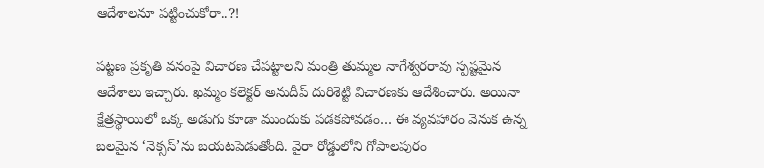ఆదేశాల‌నూ ప‌ట్టించుకోరా..?!

ప‌ట్ట‌ణ ప్ర‌కృతి వ‌నంపై విచార‌ణ చేప‌ట్టాల‌ని మంత్రి తుమ్మల నాగేశ్వరరావు స్పష్టమైన ఆదేశాలు ఇచ్చారు. ఖమ్మం కలెక్టర్ అనుదీప్ దురిశెట్టి విచారణకు ఆదేశించారు. అయినా క్షేత్రస్థాయిలో ఒక్క అడుగు కూడా ముందుకు పడకపోవడం… ఈ వ్యవహారం వెనుక ఉన్న బలమైన ‘నెక్సస్’ను బయటపెడుతోంది. వైరా రోడ్డులోని గోపాలపురం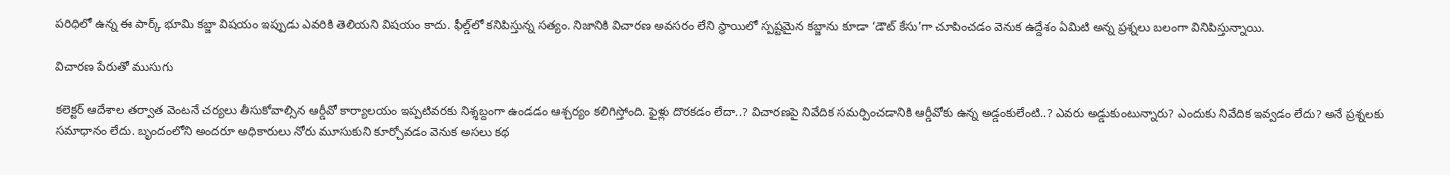పరిధిలో ఉన్న ఈ పార్క్ భూమి కబ్జా విషయం ఇప్పుడు ఎవరికి తెలియని విషయం కాదు. ఫీల్డ్‌లో కనిపిస్తున్న సత్యం. నిజానికి విచారణ అవసరం లేని స్థాయిలో స్పష్టమైన కబ్జాను కూడా ‘డౌట్ కేసు’గా చూపించడం వెనుక ఉద్దేశం ఏమిటి అన్న ప్రశ్నలు బ‌లంగా వినిపిస్తున్నాయి.

విచారణ పేరుతో ముసుగు

కలెక్టర్ ఆదేశాల తర్వాత వెంటనే చర్యలు తీసుకోవాల్సిన ఆర్డీవో కార్యాలయం ఇప్పటివరకు నిశ్శబ్దంగా ఉండడం ఆశ్చర్యం క‌లిగిస్తోంది. ఫైళ్లు దొర‌క‌డం లేదా..? విచార‌ణ‌పై నివేదిక స‌మ‌ర్పించ‌డానికి ఆర్డీవోకు ఉన్న అడ్డంకులేంటి..? ఎవరు అడ్డుకుంటున్నారు? ఎందుకు నివేదిక ఇవ్వడం లేదు? అనే ప్రశ్నలకు స‌మాధానం లేదు. బృందంలోని అంద‌రూ అధికారులు నోరు మూసుకుని కూర్చోవడం వెనుక అసలు కథ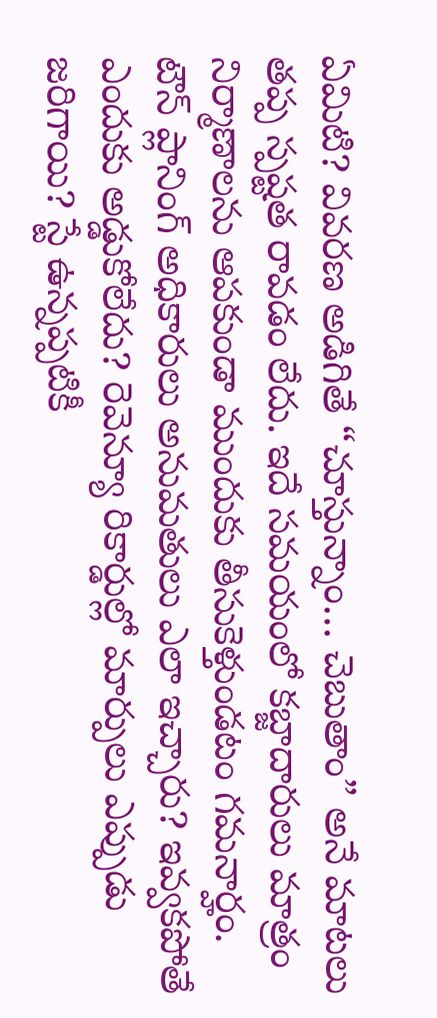ఏమిటి? వివరణ అడిగితే “చూస్తున్నాం… చెబుతాం” అనే మాటలు తప్ప స్పష్టత రావ‌డం లేదు. ఇదే సమయంలో కబ్జాదారులు మాత్రం నిర్మాణాలను ఆపకుండా ముందుకు తీసుకెళ్తుండటం గమనార్హం.
టౌన్ ప్లానింగ్ అధికారులు అనుమతులు ఎలా ఇచ్చారు? ఇవ్వకపోతే ఎందుకు అడ్డుకోలేదు? రెవెన్యూ రికార్డుల్లో మార్పులు ఎప్పుడు జరిగాయి? స్టే ఉన్నప్పటికీ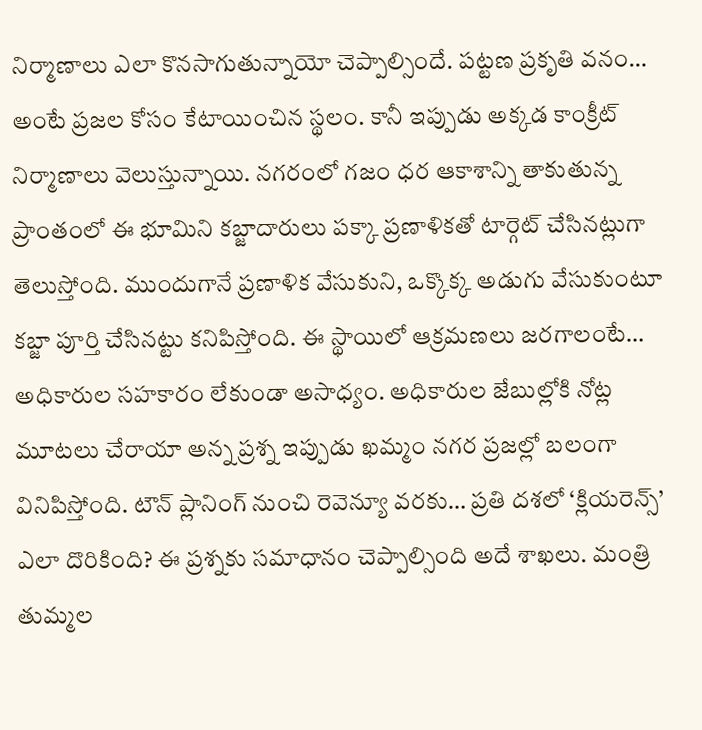నిర్మాణాలు ఎలా కొనసాగుతున్నాయో చెప్పాల్సిందే. పట్టణ ప్రకృతి వనం… అంటే ప్రజల కోసం కేటాయించిన స్థలం. కానీ ఇప్పుడు అక్కడ కాంక్రీట్ నిర్మాణాలు వెలుస్తున్నాయి. నగరంలో గజం ధర ఆకాశాన్ని తాకుతున్న ప్రాంతంలో ఈ భూమిని క‌బ్జాదారులు ప‌క్కా ప్ర‌ణాళిక‌తో టార్గెట్ చేసిన‌ట్లుగా తెలుస్తోంది. ముందుగానే ప్రణాళిక వేసుకుని, ఒక్కొక్క అడుగు వేసుకుంటూ కబ్జా పూర్తి చేసినట్టు కనిపిస్తోంది. ఈ స్థాయిలో ఆక్రమణలు జరగాలంటే… అధికారుల సహకారం లేకుండా అసాధ్యం. అధికారుల జేబుల్లోకి నోట్ల మూటలు చేరాయా అన్న ప్రశ్న ఇప్పుడు ఖ‌మ్మం న‌గ‌ర ప్ర‌జ‌ల్లో బ‌లంగా వినిపిస్తోంది. టౌన్ ప్లానింగ్ నుంచి రెవెన్యూ వరకు… ప్రతి దశలో ‘క్లియరెన్స్’ ఎలా దొరికింది? ఈ ప్రశ్నకు సమాధానం చెప్పాల్సింది అదే శాఖలు. మంత్రి తుమ్మల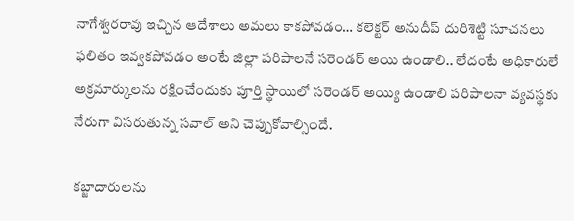నాగేశ్వరరావు ఇచ్చిన ఆదేశాలు అమలు కాకపోవడం… కలెక్టర్ అనుదీప్ దురిశెట్టి సూచనలు ఫలితం ఇవ్వకపోవడం అంటే జిల్లా ప‌రిపాల‌నే స‌రెండ‌ర్ అయి ఉండాలి.. లేదంటే అధికారులే అక్ర‌మార్కుల‌ను ర‌క్షించేందుకు పూర్తి స్థాయిలో స‌రెండ‌ర్ అయ్యి ఉండాలి పరిపాలనా వ్యవస్థకు నేరుగా విస‌రుతున్న స‌వాల్ అని చెప్పుకోవాల్సిందే.

క‌బ్జాదారుల‌ను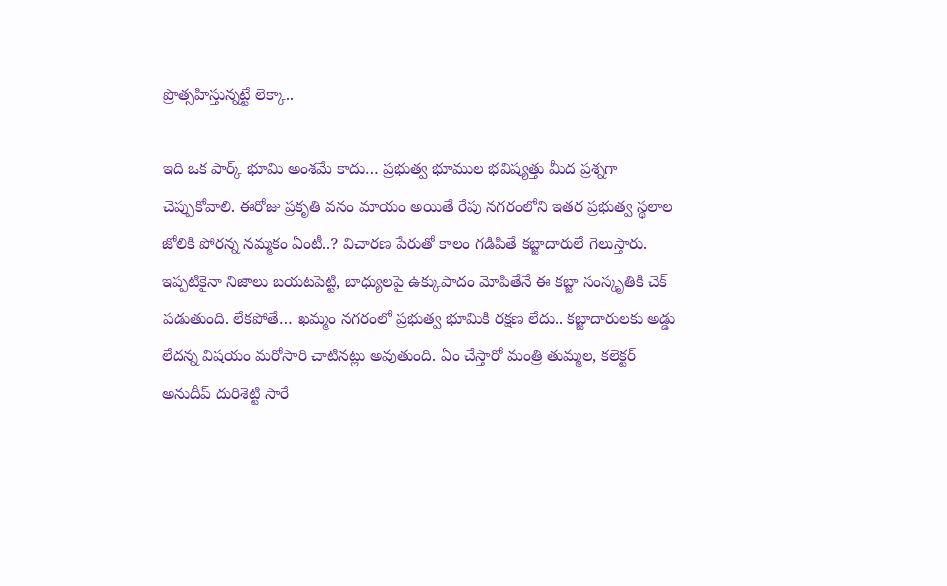ప్రొత్స‌హిస్తున్న‌ట్టే లెక్కా..

ఇది ఒక పార్క్ భూమి అంశ‌మే కాదు… ప్రభుత్వ భూముల భవిష్యత్తు మీద ప్రశ్నగా చెప్పుకోవాలి. ఈరోజు ప్రకృతి వనం మాయం అయితే రేపు న‌గ‌రంలోని ఇత‌ర ప్ర‌భుత్వ స్థ‌లాల జోలికి పోరన్న న‌మ్మ‌కం ఏంటీ..? విచారణ పేరుతో కాలం గడిపితే కబ్జాదారులే గెలుస్తారు. ఇప్పటికైనా నిజాలు బయటపెట్టి, బాధ్యులపై ఉక్కుపాదం మోపితేనే ఈ కబ్జా సంస్కృతికి చెక్ పడుతుంది. లేకపోతే… ఖమ్మం నగరంలో ప్రభుత్వ భూమికి ర‌క్ష‌ణ లేదు.. క‌బ్జాదారుల‌కు అడ్డు లేద‌న్న విష‌యం మ‌రోసారి చాటిన‌ట్లు అవుతుంది. ఏం చేస్తారో మంత్రి తుమ్మ‌ల‌, క‌లెక్ట‌ర్ అనుదీప్ దురిశెట్టి సారే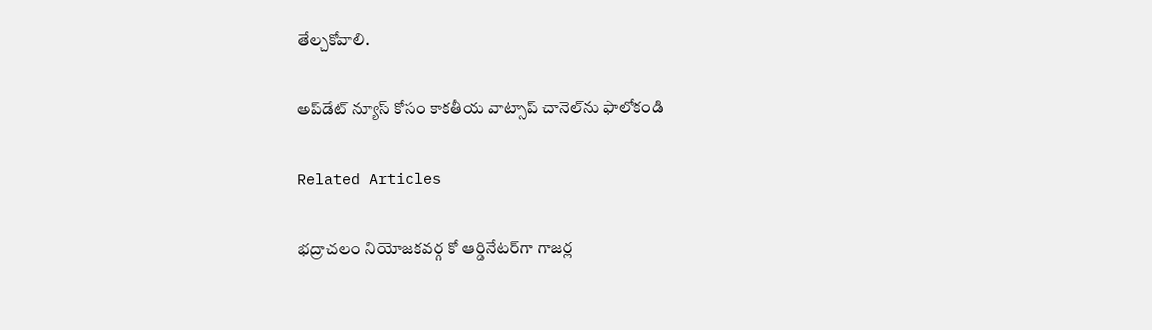తేల్చ‌కోవాలి.

అప్‌డేట్ న్యూస్ కోసం కాక‌తీయ వాట్సాప్ చానెల్‌ను ఫాలోకండి

Related Articles

భద్రాచలం నియోజకవర్గ కో ఆర్డినేట‌ర్‌గా గాజర్ల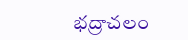భద్రాచలం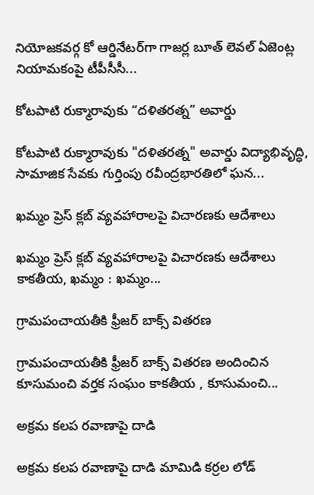నియోజకవర్గ కో ఆర్డినేట‌ర్‌గా గాజర్ల బూత్ లెవల్ ఏజెంట్ల నియామకంపై టీపీసీసీ...

కోటపాటి రుక్మారావుకు “దళితరత్న” అవార్డు

కోటపాటి రుక్మారావుకు "దళితరత్న" అవార్డు విద్యాభివృద్ధి, సామాజిక సేవకు గుర్తింపు రవీంద్రభారతిలో ఘ‌న...

ఖమ్మం ప్రెస్ క్లబ్ వ్యవహారాలపై విచారణకు ఆదేశాలు

ఖమ్మం ప్రెస్ క్లబ్ వ్యవహారాలపై విచారణకు ఆదేశాలు కాకతీయ, ఖమ్మం : ఖమ్మం...

గ్రామపంచాయతీకి ఫ్రీజర్ బాక్స్ వితరణ

గ్రామపంచాయతీకి ఫ్రీజర్ బాక్స్ వితరణ అందించిన కూసుమంచి వర్తక సంఘం కాకతీయ , కూసుమంచి...

అక్రమ కలప రవాణాపై దాడి

అక్రమ కలప రవాణాపై దాడి మామిడి కర్రల లోడ్‌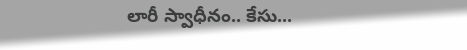లారీ స్వాధీనం.. కేసు...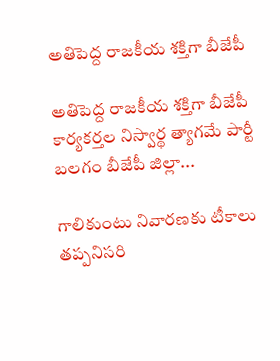అతిపెద్ద రాజకీయ శక్తిగా బీజేపీ

అతిపెద్ద రాజకీయ శక్తిగా బీజేపీ కార్యకర్తల నిస్వార్థ త్యాగమే పార్టీ బలగం బీజేపీ జిల్లా...

గాలికుంటు నివారణకు టీకాలు తప్పనిసరి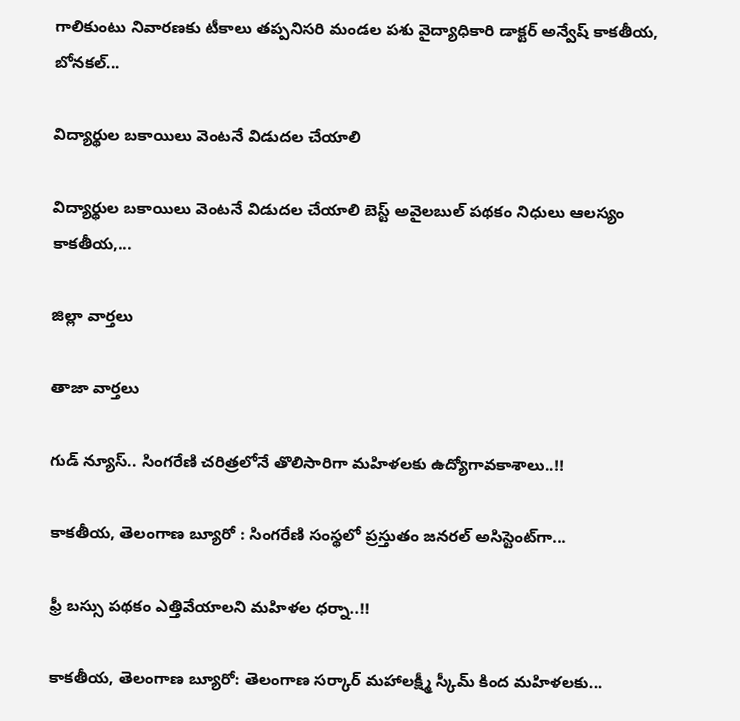గాలికుంటు నివారణకు టీకాలు తప్పనిసరి మండల పశు వైద్యాధికారి డాక్టర్ అన్వేష్ కాకతీయ, బోనకల్...

విద్యార్థుల బకాయిలు వెంటనే విడుదల చేయాలి

విద్యార్థుల బకాయిలు వెంటనే విడుదల చేయాలి బెస్ట్ అవైలబుల్ పథకం నిధులు ఆలస్యం కాకతీయ,...

జిల్లా వార్త‌లు

తాజా వార్త‌లు

గుడ్ న్యూస్.. సింగరేణి చరిత్రలోనే తొలిసారిగా మ‌హిళ‌ల‌కు ఉద్యోగావ‌కాశాలు..!!

కాక‌తీయ‌, తెలంగాణ బ్యూరో : సింగరేణి సంస్థలో ప్రస్తుతం జనరల్ అసిస్టెంట్‌గా...

ఫ్రీ బస్సు పథకం ఎత్తివేయాలని మహిళల ధర్నా..!!

కాకతీయ, తెలంగాణ బ్యూరో: తెలంగాణ సర్కార్ మహాలక్ష్మీ స్కీమ్ కింద మహిళలకు...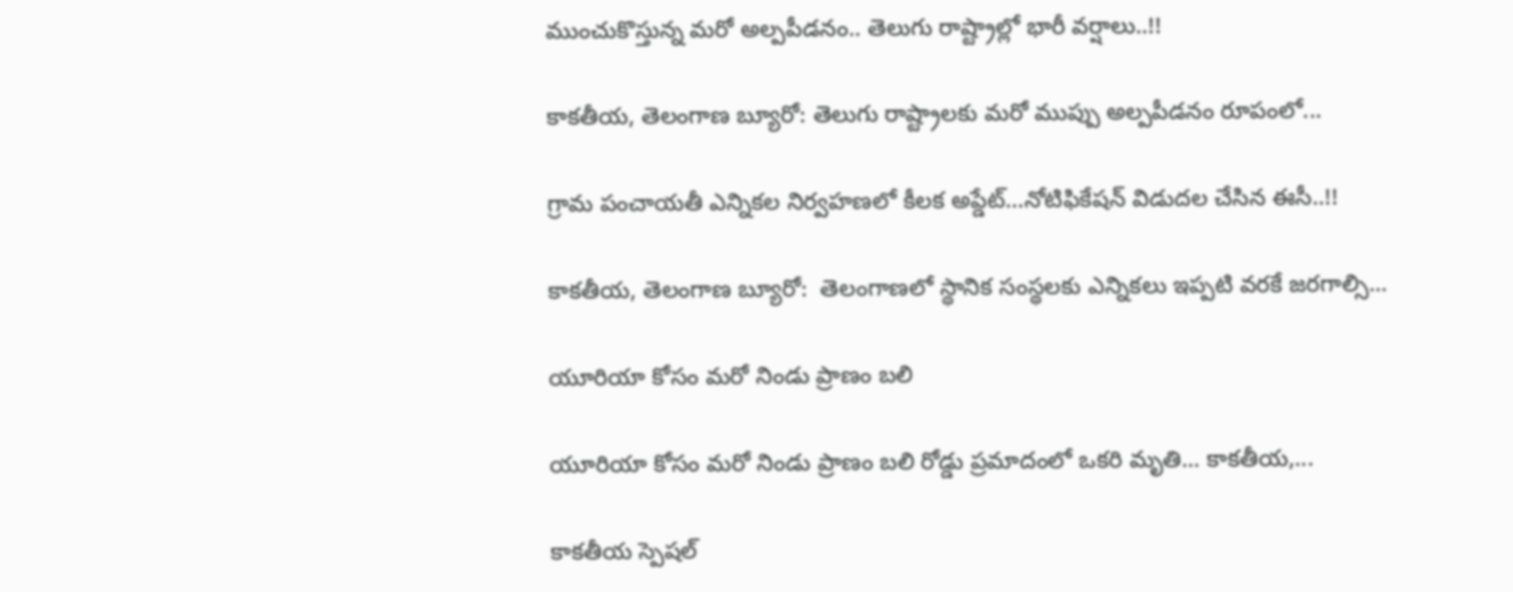ముంచుకొస్తున్న మరో అల్పపీడనం.. తెలుగు రాష్ట్రాల్లో భారీ వర్షాలు..!!

కాకతీయ, తెలంగాణ బ్యూరో: తెలుగు రాష్ట్రాలకు మరో ముప్పు అల్పపీడనం రూపంలో...

గ్రామ పంచాయ‌తీ ఎన్నిక‌ల నిర్వ‌హ‌ణ‌లో కీల‌క అప్డేట్‌…నోటిఫికేషన్ విడుదల చేసిన ఈసీ..!!

కాకతీయ, తెలంగాణ బ్యూరో:  తెలంగాణలో స్థానిక సంస్థలకు ఎన్నికలు ఇప్పటి వరకే జరగాల్సి...

యూరియా కోసం మరో నిండు ప్రాణం బలి

యూరియా కోసం మరో నిండు ప్రాణం బలి రోడ్డు ప్రమాదంలో ఒకరి మృతి... కాకతీయ,...

కాక‌తీయ స్పెష‌ల్‌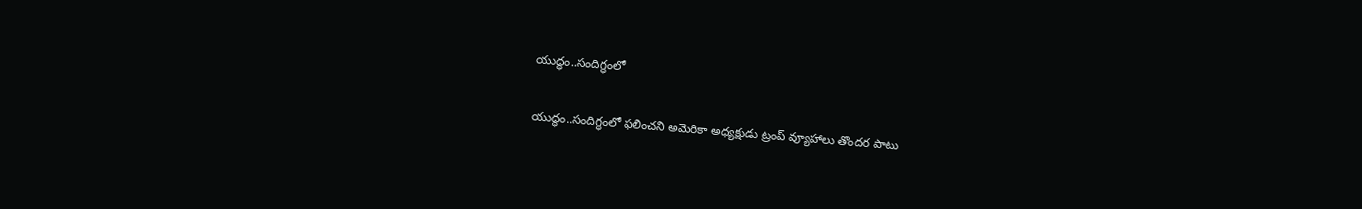యుద్ధం..సందిగ్ధంలో

యుద్ధం..సందిగ్ధంలో ఫ‌లించని అమెరికా అధ్య‌క్షుడు ట్రంప్ వ్యూహాలు తొంద‌ర పాటు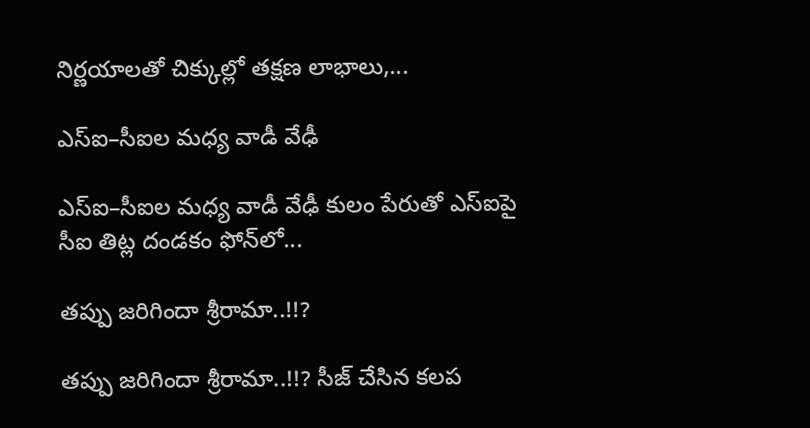నిర్ణ‌యాల‌తో చిక్కుల్లో తక్షణ లాభాలు,...

ఎస్ఐ–సీఐల మ‌ధ్య వాడీ వేఢీ

ఎస్ఐ–సీఐల మ‌ధ్య వాడీ వేఢీ కులం పేరుతో ఎస్ఐపై సీఐ తిట్ల దండ‌కం ఫోన్‌లో...

త‌ప్పు జ‌రిగిందా శ్రీరామా..!!?

త‌ప్పు జ‌రిగిందా శ్రీరామా..!!? సీజ్ చేసిన క‌ల‌ప‌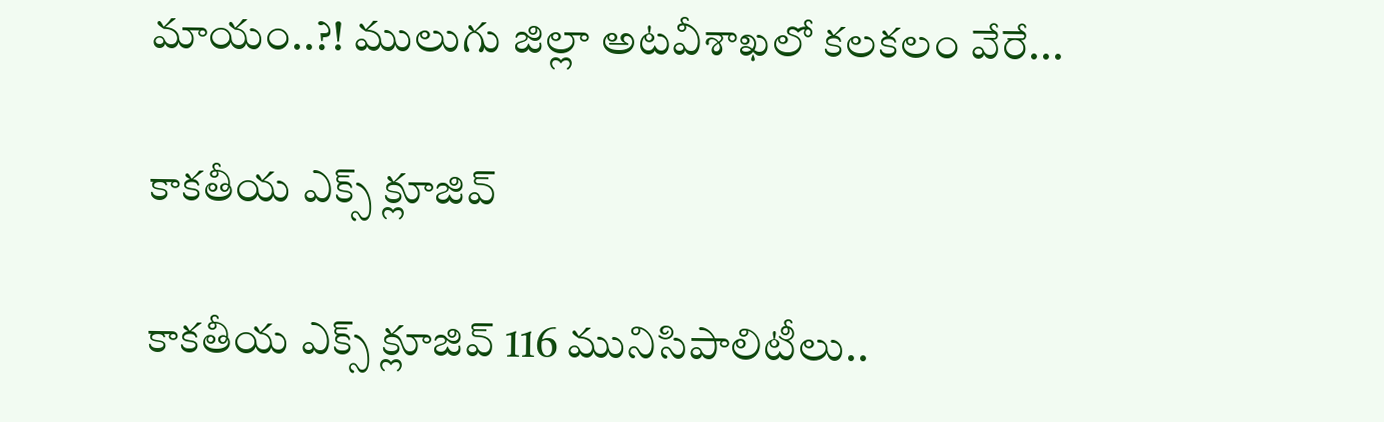మాయం..?! ములుగు జిల్లా అట‌వీశాఖ‌లో క‌ల‌క‌లం వేరే...

కాక‌తీయ ఎక్స్ క్లూజివ్

కాక‌తీయ ఎక్స్ క్లూజివ్ 116 మునిసిపాలిటీలు..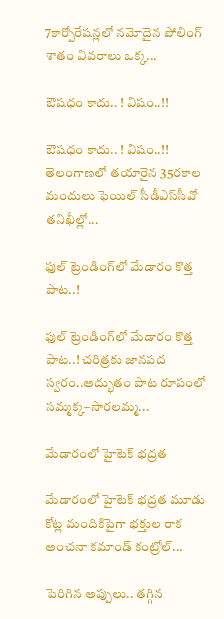7కార్పోరేష‌న్ల‌లో న‌మోదైన పోలింగ్ శాతం వివ‌రాలు ఒక్క...

ఔష‌ధం కాదు.. ! విషం..!!

ఔష‌ధం కాదు.. ! విషం..!! తెలంగాణలో తయారైన 35ర‌కాల మందులు ఫెయిల్‌ సీడీఎస్‌సీవో తనిఖీల్లో...

ఫుల్ ట్రెండింగ్‌లో మేడారం కొత్త పాట..!

ఫుల్ ట్రెండింగ్‌లో మేడారం కొత్త పాట..! చరిత్రకు జానపద స్వరం..అద్భుతం పాట రూపంలో సమ్మక్క–సారలమ్మ...

మేడారంలో హైటెక్ భద్రత

మేడారంలో హైటెక్ భద్రత మూడు కోట్ల మందికిపైగా భక్తుల రాక అంచనా కమాండ్ కంట్రోల్...

పెరిగిన అప్పులు.. తగ్గిన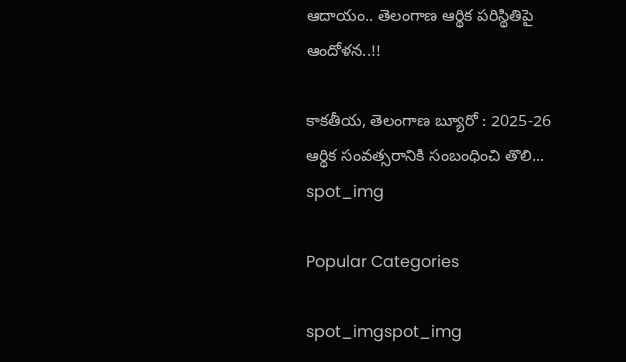ఆదాయం.. తెలంగాణ ఆర్థిక పరిస్థితిపై ఆందోళన..!!

కాకతీయ, తెలంగాణ బ్యూరో : 2025-26 ఆర్థిక సంవత్సరానికి సంబంధించి తొలి...
spot_img

Popular Categories

spot_imgspot_img